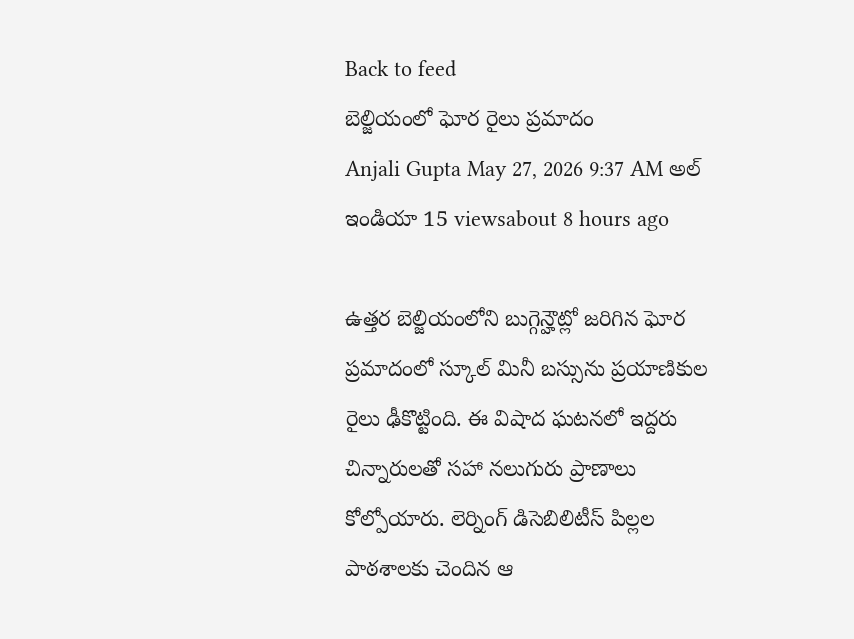Back to feed
బెల్జియంలో ఘోర రైలు ప్రమాదం
Anjali Gupta May 27, 2026 9:37 AM అల్ ఇండియా 15 viewsabout 8 hours ago

ఉత్తర బెల్జియంలోని బుగ్గెన్హౌట్లో జరిగిన ఘోర ప్రమాదంలో స్కూల్ మినీ బస్సును ప్రయాణికుల రైలు ఢీకొట్టింది. ఈ విషాద ఘటనలో ఇద్దరు చిన్నారులతో సహా నలుగురు ప్రాణాలు కోల్పోయారు. లెర్నింగ్ డిసెబిలిటీస్ పిల్లల పాఠశాలకు చెందిన ఆ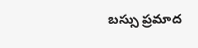బస్సు ప్రమాద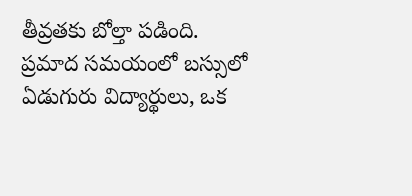తీవ్రతకు బోల్తా పడింది.
ప్రమాద సమయంలో బస్సులో ఏడుగురు విద్యార్థులు, ఒక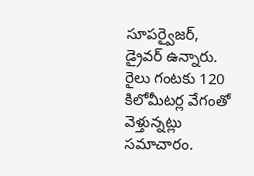సూపర్వైజర్, డ్రైవర్ ఉన్నారు. రైలు గంటకు 120 కిలోమీటర్ల వేగంతో వెళ్తున్నట్లు సమాచారం.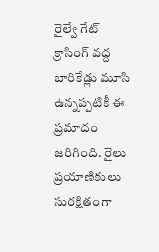రైల్వే గేట్ క్రాసింగ్ వద్ద బారికేడ్లు మూసి ఉన్నప్పటికీ ఈ ప్రమాదం జరిగింది. రైలు ప్రయాణికులు సురక్షితంగా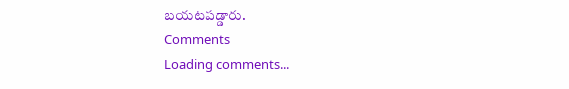బయటపడ్డారు.
Comments
Loading comments...